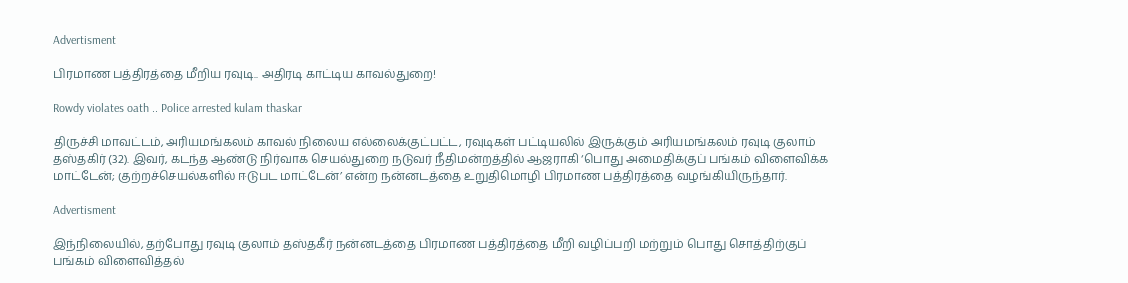Advertisment

பிரமாண பத்திரத்தை மீறிய ரவுடி.. அதிரடி காட்டிய காவல்துறை!

Rowdy violates oath .. Police arrested kulam thaskar

திருச்சி மாவட்டம், அரியமங்கலம் காவல் நிலைய எல்லைக்குட்பட்ட, ரவுடிகள் பட்டியலில் இருக்கும் அரியமங்கலம் ரவுடி குலாம் தஸ்தகிர் (32). இவர், கடந்த ஆண்டு நிர்வாக செயல்துறை நடுவர் நீதிமன்றத்தில் ஆஜராகி ‘பொது அமைதிக்குப் பங்கம் விளைவிக்க மாட்டேன்; குற்றச்செயல்களில் ஈடுபட மாட்டேன்’ என்ற நன்னடத்தை உறுதிமொழி பிரமாண பத்திரத்தை வழங்கியிருந்தார்.

Advertisment

இந்நிலையில், தற்போது ரவுடி குலாம் தஸ்தகீர் நன்னடத்தை பிரமாண பத்திரத்தை மீறி வழிப்பறி மற்றும் பொது சொத்திற்குப் பங்கம் விளைவித்தல்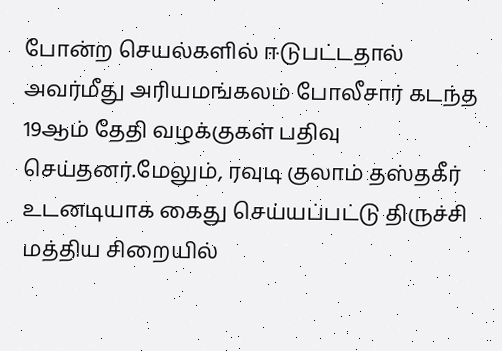போன்ற செயல்களில் ஈடுபட்டதால் அவர்மீது அரியமங்கலம் போலீசார் கடந்த 19ஆம் தேதி வழக்குகள் பதிவு செய்தனர்.மேலும், ரவுடி குலாம் தஸ்தகீர் உடனடியாக கைது செய்யப்பட்டு திருச்சி மத்திய சிறையில்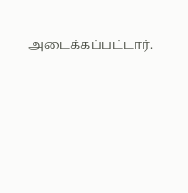அடைக்கப்பட்டார்.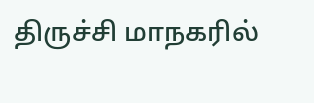திருச்சி மாநகரில்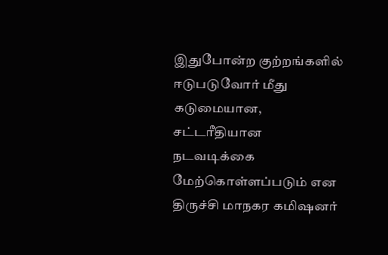இதுபோன்ற குற்றங்களில் ஈடுபடுவோர் மீது கடுமையான, சட்டரீதியான நடவடிக்கை மேற்கொள்ளப்படும் என திருச்சி மாநகர கமிஷனர்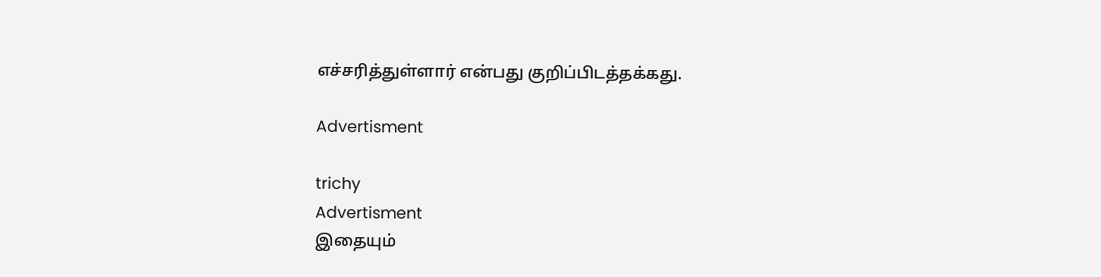எச்சரித்துள்ளார் என்பது குறிப்பிடத்தக்கது.

Advertisment

trichy
Advertisment
இதையும்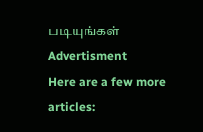படியுங்கள்
Advertisment
Here are a few more articles: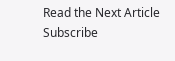Read the Next Article
Subscribe